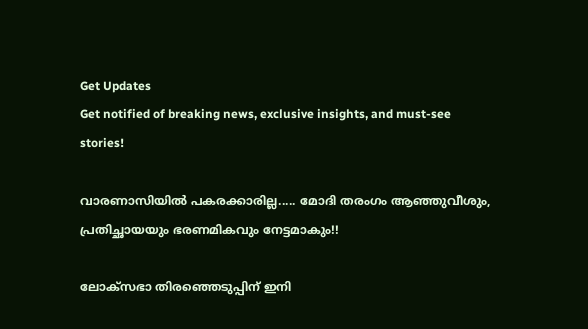Get Updates
Get notified of breaking news, exclusive insights, and must-see stories!

വാരണാസിയില്‍ പകരക്കാരില്ല..... മോദി തരംഗം ആഞ്ഞുവീശും, പ്രതിച്ഛായയും ഭരണമികവും നേട്ടമാകും!!

ലോക്‌സഭാ തിരഞ്ഞെടുപ്പിന് ഇനി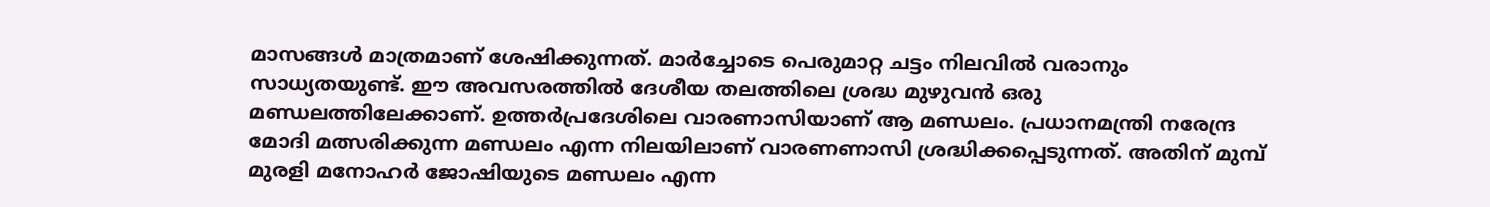മാസങ്ങള്‍ മാത്രമാണ് ശേഷിക്കുന്നത്. മാര്‍ച്ചോടെ പെരുമാറ്റ ചട്ടം നിലവില്‍ വരാനും സാധ്യതയുണ്ട്. ഈ അവസരത്തില്‍ ദേശീയ തലത്തിലെ ശ്രദ്ധ മുഴുവന്‍ ഒരു മണ്ഡലത്തിലേക്കാണ്. ഉത്തര്‍പ്രദേശിലെ വാരണാസിയാണ് ആ മണ്ഡലം. പ്രധാനമന്ത്രി നരേന്ദ്ര മോദി മത്സരിക്കുന്ന മണ്ഡലം എന്ന നിലയിലാണ് വാരണണാസി ശ്രദ്ധിക്കപ്പെടുന്നത്. അതിന് മുമ്പ് മുരളി മനോഹര്‍ ജോഷിയുടെ മണ്ഡലം എന്ന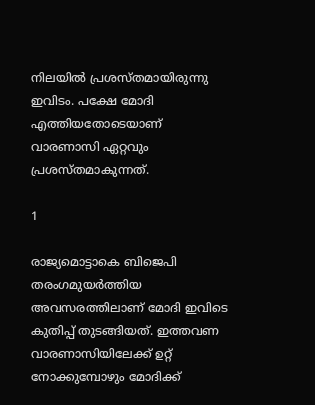നിലയില്‍ പ്രശസ്തമായിരുന്നു ഇവിടം. പക്ഷേ മോദി എത്തിയതോടെയാണ് വാരണാസി ഏറ്റവും പ്രശസ്തമാകുന്നത്.

1

രാജ്യമൊട്ടാകെ ബിജെപി തരംഗമുയര്‍ത്തിയ അവസരത്തിലാണ് മോദി ഇവിടെ കുതിപ്പ് തുടങ്ങിയത്. ഇത്തവണ വാരണാസിയിലേക്ക് ഉറ്റ് നോക്കുമ്പോഴും മോദിക്ക്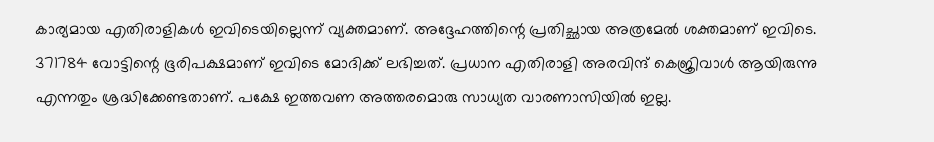കാര്യമായ എതിരാളികള്‍ ഇവിടെയില്ലെന്ന് വ്യക്തമാണ്. അദ്ദേഹത്തിന്റെ പ്രതിച്ഛായ അത്രമേല്‍ ശക്തമാണ് ഇവിടെ. 371784 വോട്ടിന്റെ ഭൂരിപക്ഷമാണ് ഇവിടെ മോദിക്ക് ലഭിച്ചത്. പ്രധാന എതിരാളി അരവിന്ദ് കെജ്രിവാള്‍ ആയിരുന്നു എന്നതും ശ്രദ്ധിക്കേണ്ടതാണ്. പക്ഷേ ഇത്തവണ അത്തരമൊരു സാധ്യത വാരണാസിയില്‍ ഇല്ല.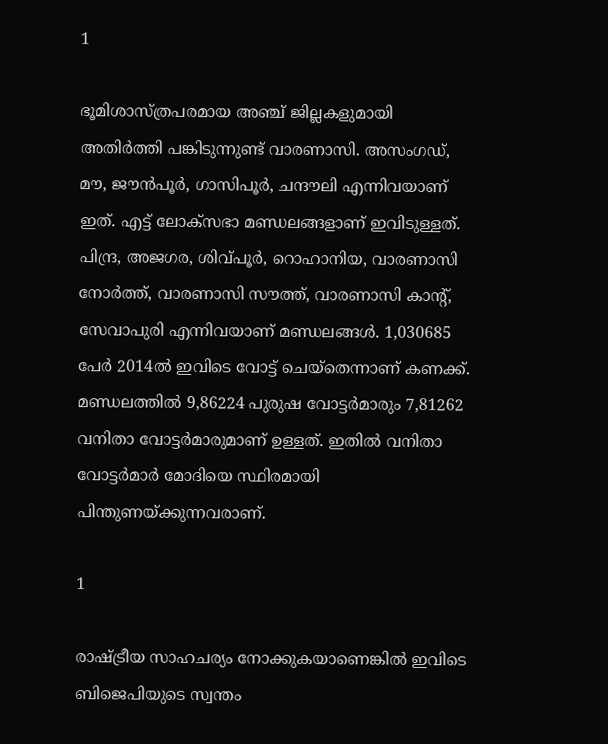1

ഭൂമിശാസ്ത്രപരമായ അഞ്ച് ജില്ലകളുമായി അതിര്‍ത്തി പങ്കിടുന്നുണ്ട് വാരണാസി. അസംഗഡ്, മൗ, ജൗന്‍പൂര്‍, ഗാസിപൂര്‍, ചന്ദൗലി എന്നിവയാണ് ഇത്. എട്ട് ലോക്‌സഭാ മണ്ഡലങ്ങളാണ് ഇവിടുള്ളത്. പിന്ദ്ര, അജഗര, ശിവ്പൂര്‍, റൊഹാനിയ, വാരണാസി നോര്‍ത്ത്, വാരണാസി സൗത്ത്, വാരണാസി കാന്റ്, സേവാപുരി എന്നിവയാണ് മണ്ഡലങ്ങള്‍. 1,030685 പേര്‍ 2014ല്‍ ഇവിടെ വോട്ട് ചെയ്‌തെന്നാണ് കണക്ക്. മണ്ഡലത്തില്‍ 9,86224 പുരുഷ വോട്ടര്‍മാരും 7,81262 വനിതാ വോട്ടര്‍മാരുമാണ് ഉള്ളത്. ഇതില്‍ വനിതാ വോട്ടര്‍മാര്‍ മോദിയെ സ്ഥിരമായി പിന്തുണയ്ക്കുന്നവരാണ്.

1

രാഷ്ട്രീയ സാഹചര്യം നോക്കുകയാണെങ്കില്‍ ഇവിടെ ബിജെപിയുടെ സ്വന്തം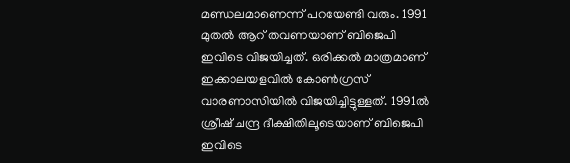മണ്ഡലമാണെന്ന് പറയേണ്ടി വരും. 1991 മുതല്‍ ആറ് തവണയാണ് ബിജെപി ഇവിടെ വിജയിച്ചത്. ഒരിക്കല്‍ മാത്രമാണ് ഇക്കാലയളവില്‍ കോണ്‍ഗ്രസ് വാരണാസിയില്‍ വിജയിച്ചിട്ടുള്ളത്. 1991ല്‍ ശ്രീഷ് ചന്ദ്ര ദീക്ഷിതിലൂടെയാണ് ബിജെപി ഇവിടെ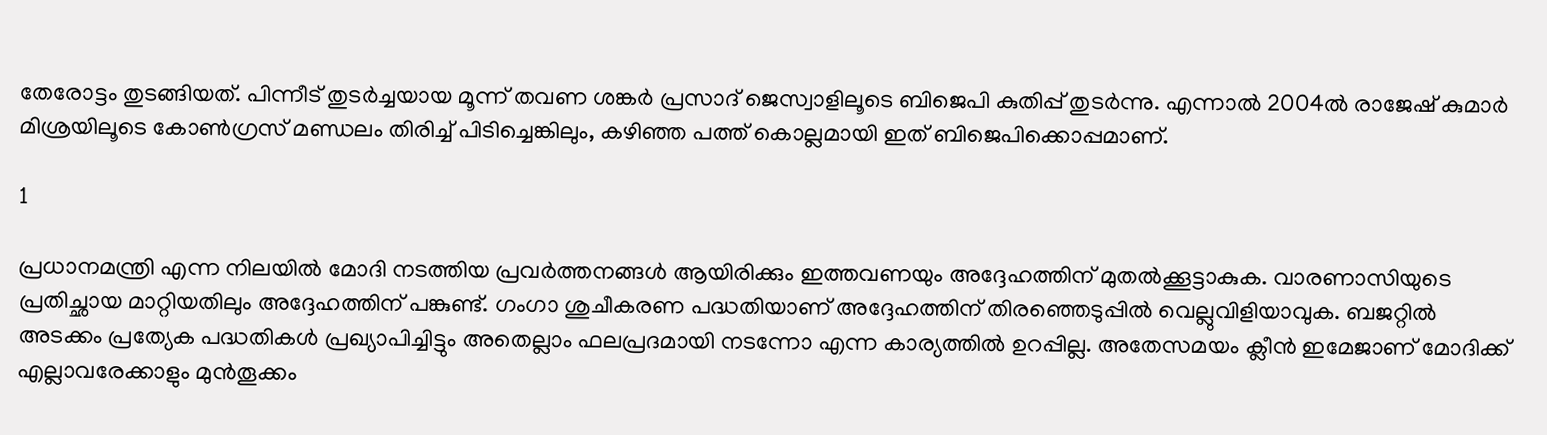തേരോട്ടം തുടങ്ങിയത്. പിന്നീട് തുടര്‍ച്ചയായ മൂന്ന് തവണ ശങ്കര്‍ പ്രസാദ് ജെസ്വാളിലൂടെ ബിജെപി കുതിപ്പ് തുടര്‍ന്നു. എന്നാല്‍ 2004ല്‍ രാജേഷ് കുമാര്‍ മിശ്രയിലൂടെ കോണ്‍ഗ്രസ് മണ്ഡലം തിരിച്ച് പിടിച്ചെങ്കിലും, കഴിഞ്ഞ പത്ത് കൊല്ലമായി ഇത് ബിജെപിക്കൊപ്പമാണ്.

1

പ്രധാനമന്ത്രി എന്ന നിലയില്‍ മോദി നടത്തിയ പ്രവര്‍ത്തനങ്ങള്‍ ആയിരിക്കും ഇത്തവണയും അദ്ദേഹത്തിന് മുതല്‍ക്കൂട്ടാകുക. വാരണാസിയുടെ പ്രതിച്ഛായ മാറ്റിയതിലും അദ്ദേഹത്തിന് പങ്കുണ്ട്. ഗംഗാ ശുചീകരണ പദ്ധതിയാണ് അദ്ദേഹത്തിന് തിരഞ്ഞെടുപ്പില്‍ വെല്ലുവിളിയാവുക. ബജറ്റില്‍ അടക്കം പ്രത്യേക പദ്ധതികള്‍ പ്രഖ്യാപിച്ചിട്ടും അതെല്ലാം ഫലപ്രദമായി നടന്നോ എന്ന കാര്യത്തില്‍ ഉറപ്പില്ല. അതേസമയം ക്ലീന്‍ ഇമേജാണ് മോദിക്ക് എല്ലാവരേക്കാളും മുന്‍തൂക്കം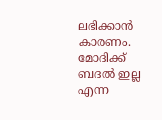ലഭിക്കാന്‍ കാരണം. മോദിക്ക് ബദല്‍ ഇല്ല എന്ന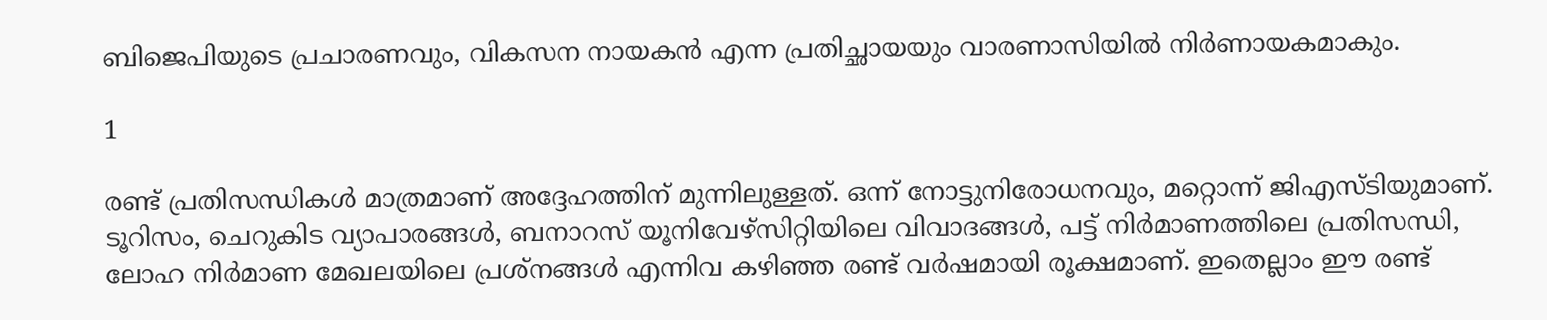ബിജെപിയുടെ പ്രചാരണവും, വികസന നായകന്‍ എന്ന പ്രതിച്ഛായയും വാരണാസിയില്‍ നിര്‍ണായകമാകും.

1

രണ്ട് പ്രതിസന്ധികള്‍ മാത്രമാണ് അദ്ദേഹത്തിന് മുന്നിലുള്ളത്. ഒന്ന് നോട്ടുനിരോധനവും, മറ്റൊന്ന് ജിഎസ്ടിയുമാണ്. ടൂറിസം, ചെറുകിട വ്യാപാരങ്ങള്‍, ബനാറസ് യൂനിവേഴ്‌സിറ്റിയിലെ വിവാദങ്ങള്‍, പട്ട് നിര്‍മാണത്തിലെ പ്രതിസന്ധി, ലോഹ നിര്‍മാണ മേഖലയിലെ പ്രശ്‌നങ്ങള്‍ എന്നിവ കഴിഞ്ഞ രണ്ട് വര്‍ഷമായി രൂക്ഷമാണ്. ഇതെല്ലാം ഈ രണ്ട്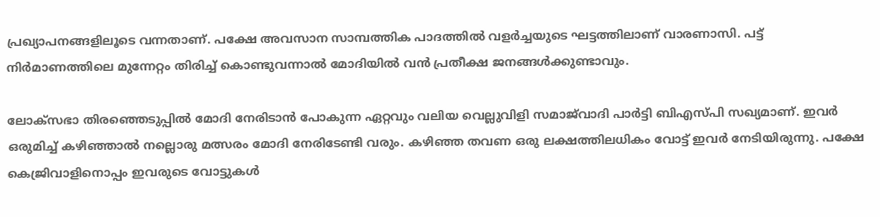പ്രഖ്യാപനങ്ങളിലൂടെ വന്നതാണ്. പക്ഷേ അവസാന സാമ്പത്തിക പാദത്തില്‍ വളര്‍ച്ചയുടെ ഘട്ടത്തിലാണ് വാരണാസി. പട്ട് നിര്‍മാണത്തിലെ മുന്നേറ്റം തിരിച്ച് കൊണ്ടുവന്നാല്‍ മോദിയില്‍ വന്‍ പ്രതീക്ഷ ജനങ്ങള്‍ക്കുണ്ടാവും.

ലോക്‌സഭാ തിരഞ്ഞെടുപ്പില്‍ മോദി നേരിടാന്‍ പോകുന്ന ഏറ്റവും വലിയ വെല്ലുവിളി സമാജ്‌വാദി പാര്‍ട്ടി ബിഎസ്പി സഖ്യമാണ്. ഇവര്‍ ഒരുമിച്ച് കഴിഞ്ഞാല്‍ നല്ലൊരു മത്സരം മോദി നേരിടേണ്ടി വരും. കഴിഞ്ഞ തവണ ഒരു ലക്ഷത്തിലധികം വോട്ട് ഇവര്‍ നേടിയിരുന്നു. പക്ഷേ കെജ്രിവാളിനൊപ്പം ഇവരുടെ വോട്ടുകള്‍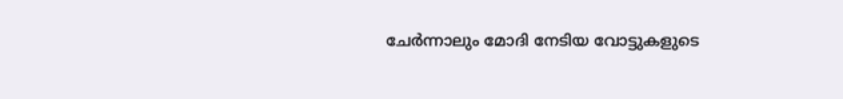ചേര്‍ന്നാലും മോദി നേടിയ വോട്ടുകളുടെ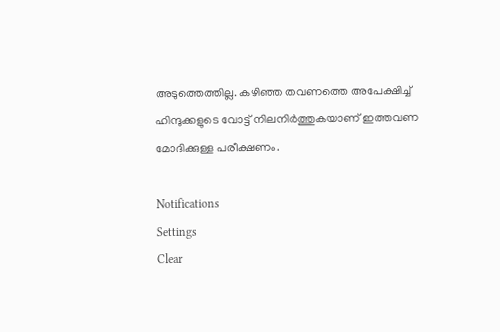അടുത്തെത്തില്ല. കഴിഞ്ഞ തവണത്തെ അപേക്ഷിച്ച് ഹിന്ദുക്കളുടെ വോട്ട് നിലനിര്‍ത്തുകയാണ് ഇത്തവണ മോദിക്കുള്ള പരീക്ഷണം.

Notifications
Settings
Clear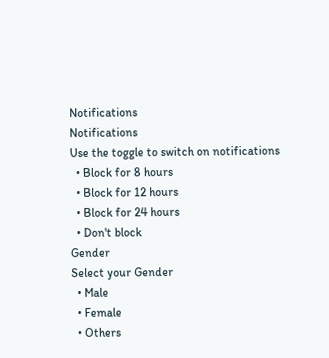Notifications
Notifications
Use the toggle to switch on notifications
  • Block for 8 hours
  • Block for 12 hours
  • Block for 24 hours
  • Don't block
Gender
Select your Gender
  • Male
  • Female
  • Others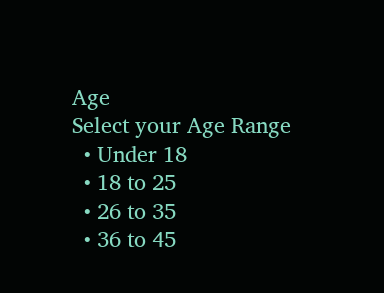Age
Select your Age Range
  • Under 18
  • 18 to 25
  • 26 to 35
  • 36 to 45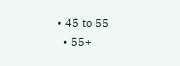• 45 to 55
  • 55+